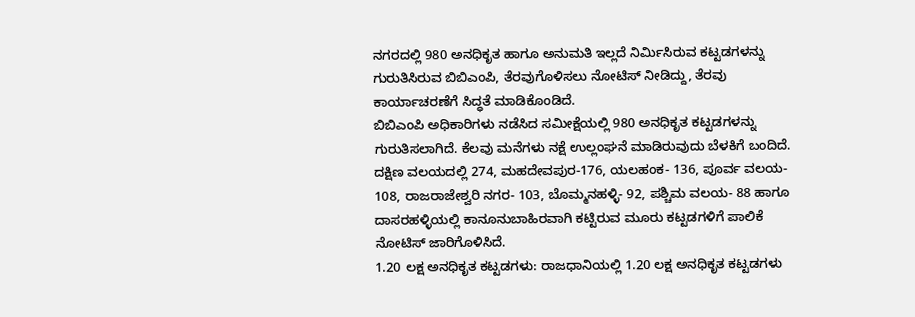ನಗರದಲ್ಲಿ 980 ಅನಧಿಕೃತ ಹಾಗೂ ಅನುಮತಿ ಇಲ್ಲದೆ ನಿರ್ವಿುಸಿರುವ ಕಟ್ಟಡಗಳನ್ನು ಗುರುತಿಸಿರುವ ಬಿಬಿಎಂಪಿ, ತೆರವುಗೊಳಿಸಲು ನೋಟಿಸ್ ನೀಡಿದ್ದು, ತೆರವು ಕಾರ್ಯಾಚರಣೆಗೆ ಸಿದ್ಧತೆ ಮಾಡಿಕೊಂಡಿದೆ.
ಬಿಬಿಎಂಪಿ ಅಧಿಕಾರಿಗಳು ನಡೆಸಿದ ಸಮೀಕ್ಷೆಯಲ್ಲಿ 980 ಅನಧಿಕೃತ ಕಟ್ಟಡಗಳನ್ನು ಗುರುತಿಸಲಾಗಿದೆ. ಕೆಲವು ಮನೆಗಳು ನಕ್ಷೆ ಉಲ್ಲಂಘನೆ ಮಾಡಿರುವುದು ಬೆಳಕಿಗೆ ಬಂದಿದೆ. ದಕ್ಷಿಣ ವಲಯದಲ್ಲಿ 274, ಮಹದೇವಪುರ-176, ಯಲಹಂಕ- 136, ಪೂರ್ವ ವಲಯ- 108, ರಾಜರಾಜೇಶ್ವರಿ ನಗರ- 103, ಬೊಮ್ಮನಹಳ್ಳಿ- 92, ಪಶ್ಚಿಮ ವಲಯ- 88 ಹಾಗೂ ದಾಸರಹಳ್ಳಿಯಲ್ಲಿ ಕಾನೂನುಬಾಹಿರವಾಗಿ ಕಟ್ಟಿರುವ ಮೂರು ಕಟ್ಟಡಗಳಿಗೆ ಪಾಲಿಕೆ ನೋಟಿಸ್ ಜಾರಿಗೊಳಿಸಿದೆ.
1.20 ಲಕ್ಷ ಅನಧಿಕೃತ ಕಟ್ಟಡಗಳು: ರಾಜಧಾನಿಯಲ್ಲಿ 1.20 ಲಕ್ಷ ಅನಧಿಕೃತ ಕಟ್ಟಡಗಳು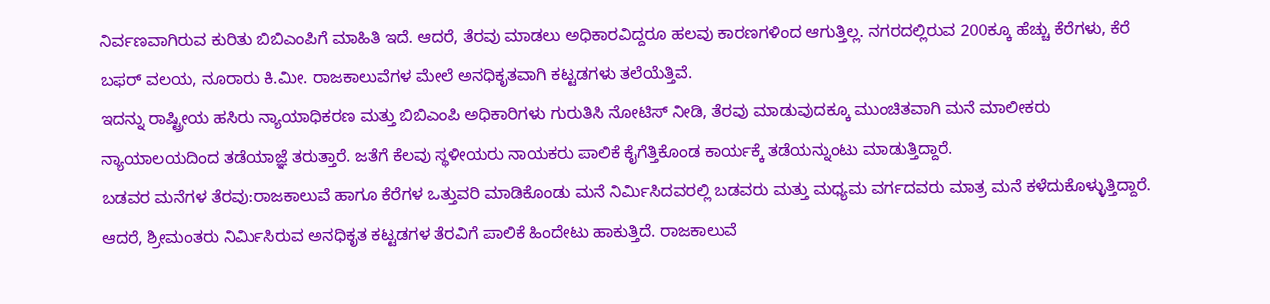ನಿರ್ವಣವಾಗಿರುವ ಕುರಿತು ಬಿಬಿಎಂಪಿಗೆ ಮಾಹಿತಿ ಇದೆ. ಆದರೆ, ತೆರವು ಮಾಡಲು ಅಧಿಕಾರವಿದ್ದರೂ ಹಲವು ಕಾರಣಗಳಿಂದ ಆಗುತ್ತಿಲ್ಲ. ನಗರದಲ್ಲಿರುವ 200ಕ್ಕೂ ಹೆಚ್ಚು ಕೆರೆಗಳು, ಕೆರೆ ಬಫರ್ ವಲಯ, ನೂರಾರು ಕಿ.ಮೀ. ರಾಜಕಾಲುವೆಗಳ ಮೇಲೆ ಅನಧಿಕೃತವಾಗಿ ಕಟ್ಟಡಗಳು ತಲೆಯೆತ್ತಿವೆ.
ಇದನ್ನು ರಾಷ್ಟ್ರೀಯ ಹಸಿರು ನ್ಯಾಯಾಧಿಕರಣ ಮತ್ತು ಬಿಬಿಎಂಪಿ ಅಧಿಕಾರಿಗಳು ಗುರುತಿಸಿ ನೋಟಿಸ್ ನೀಡಿ, ತೆರವು ಮಾಡುವುದಕ್ಕೂ ಮುಂಚಿತವಾಗಿ ಮನೆ ಮಾಲೀಕರು ನ್ಯಾಯಾಲಯದಿಂದ ತಡೆಯಾಜ್ಞೆ ತರುತ್ತಾರೆ. ಜತೆಗೆ ಕೆಲವು ಸ್ಥಳೀಯರು ನಾಯಕರು ಪಾಲಿಕೆ ಕೈಗೆತ್ತಿಕೊಂಡ ಕಾರ್ಯಕ್ಕೆ ತಡೆಯನ್ನುಂಟು ಮಾಡುತ್ತಿದ್ದಾರೆ.
ಬಡವರ ಮನೆಗಳ ತೆರವು:ರಾಜಕಾಲುವೆ ಹಾಗೂ ಕೆರೆಗಳ ಒತ್ತುವರಿ ಮಾಡಿಕೊಂಡು ಮನೆ ನಿರ್ವಿುಸಿದವರಲ್ಲಿ ಬಡವರು ಮತ್ತು ಮಧ್ಯಮ ವರ್ಗದವರು ಮಾತ್ರ ಮನೆ ಕಳೆದುಕೊಳ್ಳುತ್ತಿದ್ದಾರೆ. ಆದರೆ, ಶ್ರೀಮಂತರು ನಿರ್ವಿುಸಿರುವ ಅನಧಿಕೃತ ಕಟ್ಟಡಗಳ ತೆರವಿಗೆ ಪಾಲಿಕೆ ಹಿಂದೇಟು ಹಾಕುತ್ತಿದೆ. ರಾಜಕಾಲುವೆ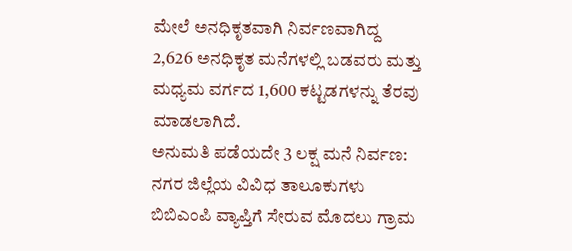ಮೇಲೆ ಅನಧಿಕೃತವಾಗಿ ನಿರ್ವಣವಾಗಿದ್ದ 2,626 ಅನಧಿಕೃತ ಮನೆಗಳಲ್ಲಿ ಬಡವರು ಮತ್ತು ಮಧ್ಯಮ ವರ್ಗದ 1,600 ಕಟ್ಟಡಗಳನ್ನು ತೆರವು ಮಾಡಲಾಗಿದೆ.
ಅನುಮತಿ ಪಡೆಯದೇ 3 ಲಕ್ಷ ಮನೆ ನಿರ್ವಣ: ನಗರ ಜಿಲ್ಲೆಯ ವಿವಿಧ ತಾಲೂಕುಗಳು ಬಿಬಿಎಂಪಿ ವ್ಯಾಪ್ತಿಗೆ ಸೇರುವ ಮೊದಲು ಗ್ರಾಮ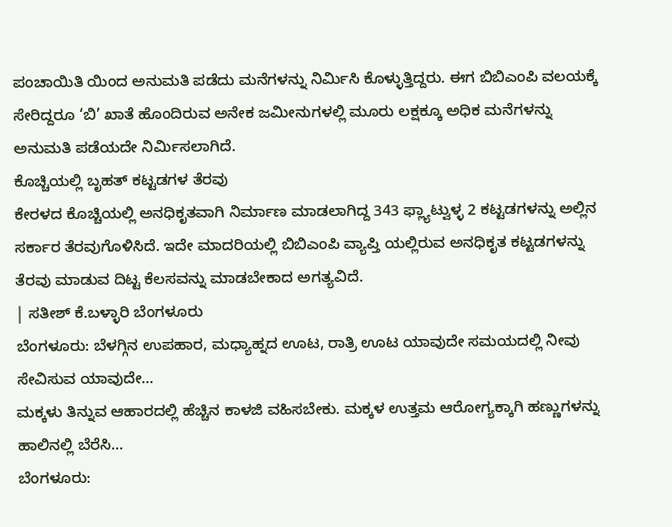ಪಂಚಾಯಿತಿ ಯಿಂದ ಅನುಮತಿ ಪಡೆದು ಮನೆಗಳನ್ನು ನಿರ್ವಿುಸಿ ಕೊಳ್ಳುತ್ತಿದ್ದರು. ಈಗ ಬಿಬಿಎಂಪಿ ವಲಯಕ್ಕೆ ಸೇರಿದ್ದರೂ ‘ಬಿ’ ಖಾತೆ ಹೊಂದಿರುವ ಅನೇಕ ಜಮೀನುಗಳಲ್ಲಿ ಮೂರು ಲಕ್ಷಕ್ಕೂ ಅಧಿಕ ಮನೆಗಳನ್ನು ಅನುಮತಿ ಪಡೆಯದೇ ನಿರ್ವಿುಸಲಾಗಿದೆ.
ಕೊಚ್ಚಿಯಲ್ಲಿ ಬೃಹತ್ ಕಟ್ಟಡಗಳ ತೆರವು
ಕೇರಳದ ಕೊಚ್ಚಿಯಲ್ಲಿ ಅನಧಿಕೃತವಾಗಿ ನಿರ್ಮಾಣ ಮಾಡಲಾಗಿದ್ದ 343 ಫ್ಲ್ಯಾಟ್ವುಳ್ಳ 2 ಕಟ್ಟಡಗಳನ್ನು ಅಲ್ಲಿನ ಸರ್ಕಾರ ತೆರವುಗೊಳಿಸಿದೆ. ಇದೇ ಮಾದರಿಯಲ್ಲಿ ಬಿಬಿಎಂಪಿ ವ್ಯಾಪ್ತಿ ಯಲ್ಲಿರುವ ಅನಧಿಕೃತ ಕಟ್ಟಡಗಳನ್ನು ತೆರವು ಮಾಡುವ ದಿಟ್ಟ ಕೆಲಸವನ್ನು ಮಾಡಬೇಕಾದ ಅಗತ್ಯವಿದೆ.
| ಸತೀಶ್ ಕೆ.ಬಳ್ಳಾರಿ ಬೆಂಗಳೂರು
ಬೆಂಗಳೂರು: ಬೆಳಗ್ಗಿನ ಉಪಹಾರ, ಮಧ್ಯಾಹ್ನದ ಊಟ, ರಾತ್ರಿ ಊಟ ಯಾವುದೇ ಸಮಯದಲ್ಲಿ ನೀವು ಸೇವಿಸುವ ಯಾವುದೇ…
ಮಕ್ಕಳು ತಿನ್ನುವ ಆಹಾರದಲ್ಲಿ ಹೆಚ್ಚಿನ ಕಾಳಜಿ ವಹಿಸಬೇಕು. ಮಕ್ಕಳ ಉತ್ತಮ ಆರೋಗ್ಯಕ್ಕಾಗಿ ಹಣ್ಣುಗಳನ್ನು ಹಾಲಿನಲ್ಲಿ ಬೆರೆಸಿ…
ಬೆಂಗಳೂರು: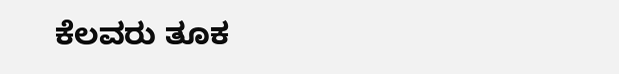ಕೆಲವರು ತೂಕ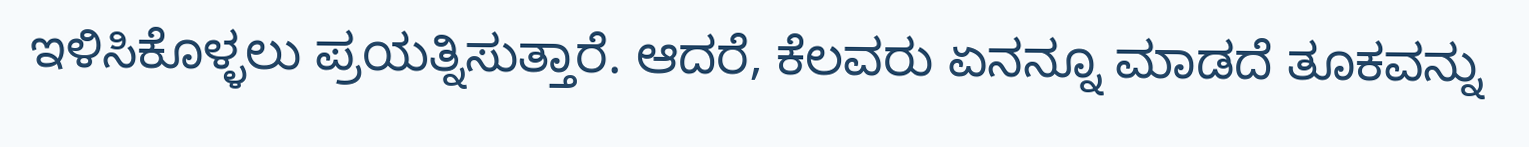ಇಳಿಸಿಕೊಳ್ಳಲು ಪ್ರಯತ್ನಿಸುತ್ತಾರೆ. ಆದರೆ, ಕೆಲವರು ಏನನ್ನೂ ಮಾಡದೆ ತೂಕವನ್ನು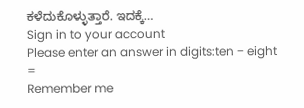ಕಳೆದುಕೊಳ್ಳುತ್ತಾರೆ. ಇದಕ್ಕೆ…
Sign in to your account
Please enter an answer in digits:ten − eight =
Remember me